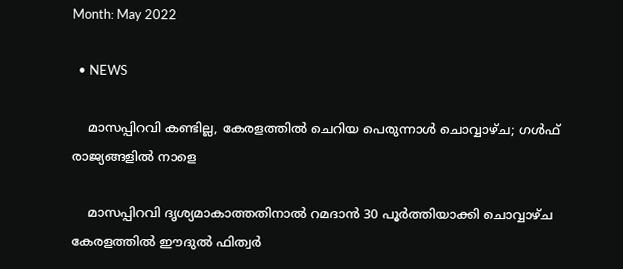Month: May 2022

  • NEWS

    മാസപ്പിറവി കണ്ടില്ല, കേരളത്തില്‍ ചെറിയ പെരുന്നാൾ ചൊവ്വാഴ്ച; ഗള്‍ഫ് രാജ്യങ്ങളിൽ നാളെ

    മാസപ്പിറവി ദൃശ്യമാകാത്തതിനാല്‍ റമദാന്‍ 30 പൂര്‍ത്തിയാക്കി ചൊവ്വാഴ്ച കേരളത്തില്‍ ഈദുല്‍ ഫിത്വര്‍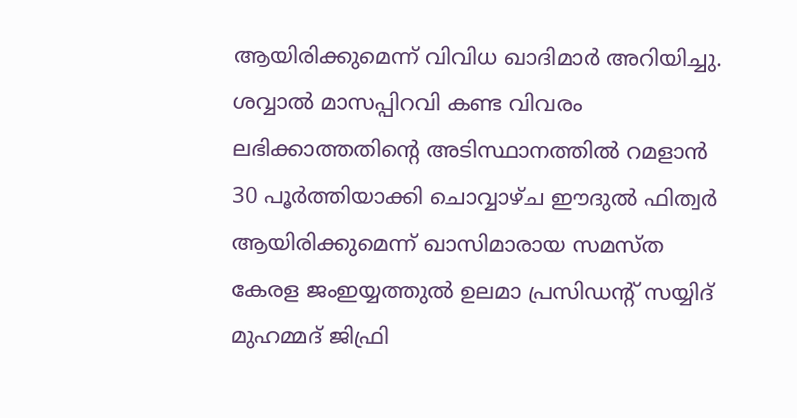ആയിരിക്കുമെന്ന് വിവിധ ഖാദിമാര്‍ അറിയിച്ചു. ശവ്വാല്‍ മാസപ്പിറവി കണ്ട വിവരം ലഭിക്കാത്തതിന്റെ അടിസ്ഥാനത്തില്‍ റമളാന്‍ 30 പൂര്‍ത്തിയാക്കി ചൊവ്വാഴ്ച ഈദുല്‍ ഫിത്വര്‍ ആയിരിക്കുമെന്ന് ഖാസിമാരായ സമസ്ത കേരള ജംഇയ്യത്തുല്‍ ഉലമാ പ്രസിഡന്റ് സയ്യിദ് മുഹമ്മദ് ജിഫ്രി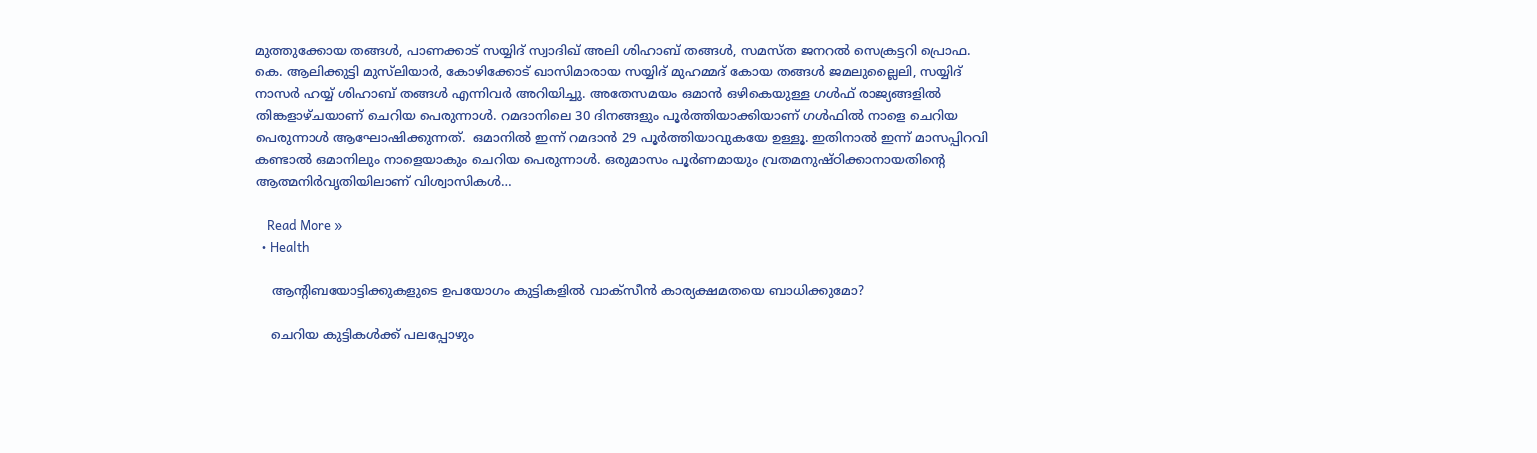മുത്തുക്കോയ തങ്ങള്‍, പാണക്കാട് സയ്യിദ് സ്വാദിഖ് അലി ശിഹാബ് തങ്ങള്‍, സമസ്ത ജനറല്‍ സെക്രട്ടറി പ്രൊഫ. കെ. ആലിക്കുട്ടി മുസ്‌ലിയാര്‍, കോഴിക്കോട് ഖാസിമാരായ സയ്യിദ് മുഹമ്മദ് കോയ തങ്ങള്‍ ജമലുല്ലൈലി, സയ്യിദ് നാസര്‍ ഹയ്യ് ശിഹാബ് തങ്ങള്‍ എന്നിവര്‍ അറിയിച്ചു. അതേസമയം ഒമാൻ ഒഴികെയുള്ള ഗൾഫ് രാജ്യങ്ങളിൽ തിങ്കളാഴ്ചയാണ് ചെറിയ പെരുന്നാൾ. റമദാനിലെ 30 ദിനങ്ങളും പൂർത്തിയാക്കിയാണ് ഗൾഫിൽ നാളെ ചെറിയ പെരുന്നാൾ ആഘോഷിക്കുന്നത്.  ഒമാനിൽ ഇന്ന് റമദാൻ 29 പൂർത്തിയാവുകയേ ഉള്ളൂ. ഇതിനാൽ ഇന്ന് മാസപ്പിറവി കണ്ടാൽ ഒമാനിലും നാളെയാകും ചെറിയ പെരുന്നാൾ. ഒരുമാസം പൂര്‍ണമായും വ്രതമനുഷ്ഠിക്കാനായതിന്റെ ആത്മനിര്‍വൃതിയിലാണ് വിശ്വാസികള്‍…

    Read More »
  • Health

    ആന്‍റിബയോട്ടിക്കുകളുടെ ഉപയോഗം കുട്ടികളില്‍ വാക്സീന്‍ കാര്യക്ഷമതയെ ബാധിക്കുമോ?

    ചെറിയ കുട്ടികള്‍ക്ക് പലപ്പോഴും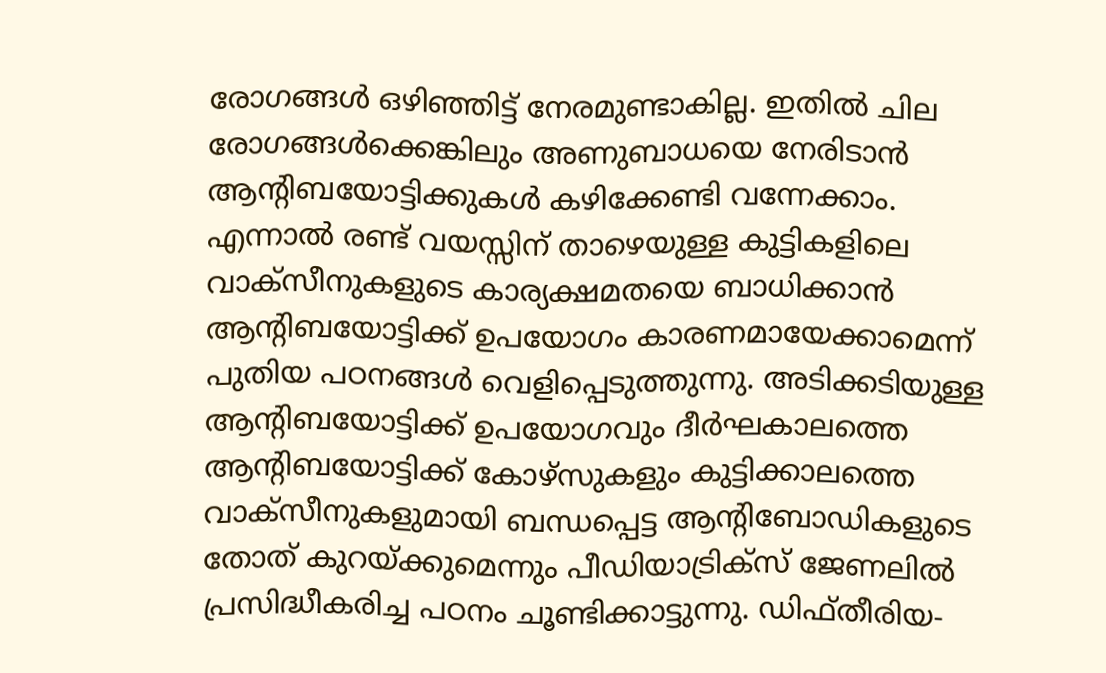രോഗങ്ങള്‍ ഒഴിഞ്ഞിട്ട് നേരമുണ്ടാകില്ല. ഇതില്‍ ചില രോഗങ്ങള്‍ക്കെങ്കിലും അണുബാധയെ നേരിടാന്‍ ആന്‍റിബയോട്ടിക്കുകള്‍ കഴിക്കേണ്ടി വന്നേക്കാം. എന്നാല്‍ രണ്ട് വയസ്സിന് താഴെയുള്ള കുട്ടികളിലെ വാക്സീനുകളുടെ കാര്യക്ഷമതയെ ബാധിക്കാന്‍ ആന്‍റിബയോട്ടിക്ക്‌ ഉപയോഗം കാരണമായേക്കാമെന്ന് പുതിയ പഠനങ്ങള്‍ വെളിപ്പെടുത്തുന്നു. അടിക്കടിയുള്ള ആന്‍റിബയോട്ടിക്ക് ഉപയോഗവും ദീര്‍ഘകാലത്തെ ആന്‍റിബയോട്ടിക്ക് കോഴ്സുകളും കുട്ടിക്കാലത്തെ വാക്സീനുകളുമായി ബന്ധപ്പെട്ട ആന്‍റിബോഡികളുടെ തോത് കുറയ്ക്കുമെന്നും പീഡിയാട്രിക്സ് ജേണലില്‍ പ്രസിദ്ധീകരിച്ച പഠനം ചൂണ്ടിക്കാട്ടുന്നു. ഡിഫ്തീരിയ-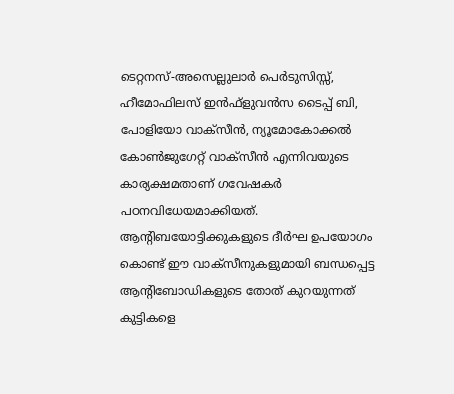ടെറ്റനസ്-അസെല്ലുലാര്‍ പെര്‍ടുസിസ്സ്, ഹീമോഫിലസ് ഇന്‍ഫ്ളുവന്‍സ ടൈപ്പ് ബി, പോളിയോ വാക്സീന്‍, ന്യൂമോകോക്കല്‍ കോണ്‍ജുഗേറ്റ് വാക്സീന്‍ എന്നിവയുടെ കാര്യക്ഷമതാണ് ഗവേഷകര്‍ പഠനവിധേയമാക്കിയത്. ആന്‍റിബയോട്ടിക്കുകളുടെ ദീര്‍ഘ ഉപയോഗം കൊണ്ട് ഈ വാക്സീനുകളുമായി ബന്ധപ്പെട്ട ആന്‍റിബോഡികളുടെ തോത് കുറയുന്നത് കുട്ടികളെ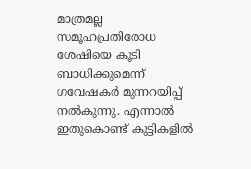മാത്രമല്ല സമൂഹപ്രതിരോധ ശേഷിയെ കൂടി ബാധിക്കുമെന്ന് ഗവേഷകര്‍ മുന്നറയിപ്പ് നല്‍കുന്നു. എന്നാല്‍ ഇതുകൊണ്ട് കുട്ടികളില്‍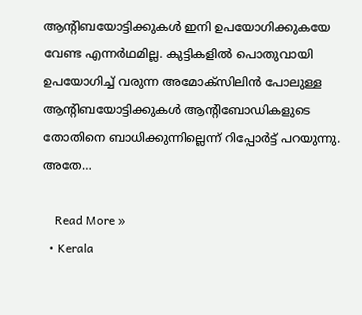ആന്‍റിബയോട്ടിക്കുകള്‍ ഇനി ഉപയോഗിക്കുകയേ വേണ്ട എന്നര്‍ഥമില്ല. കുട്ടികളില്‍ പൊതുവായി ഉപയോഗിച്ച് വരുന്ന അമോക്സിലിന്‍ പോലുള്ള ആന്‍റിബയോട്ടിക്കുകള്‍ ആന്‍റിബോഡികളുടെ തോതിനെ ബാധിക്കുന്നില്ലെന്ന് റിപ്പോര്‍ട്ട് പറയുന്നു. അതേ…

    Read More »
  • Kerala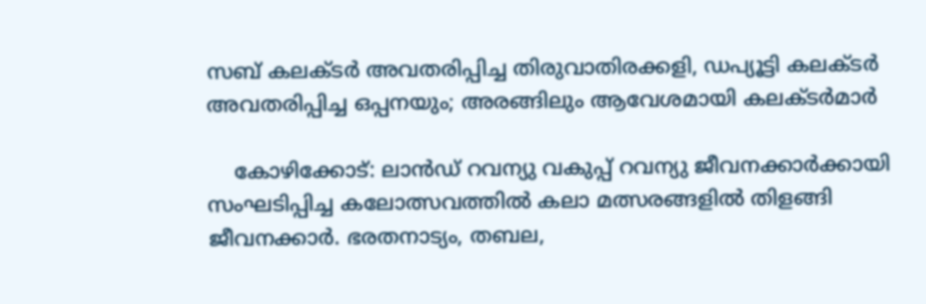സബ് കലക്ടർ അവതരിപ്പിച്ച തിരുവാതിരക്കളി, ഡപ്യൂട്ടി കലക്ടർ അവതരിപ്പിച്ച ഒപ്പനയും; അരങ്ങിലും ആവേശമായി കലക്ടർമാർ

    കോഴിക്കോട്: ലാൻഡ് റവന്യു വകുപ്പ് റവന്യു ജീവനക്കാർക്കായി സംഘടിപ്പിച്ച കലോത്സവത്തിൽ കലാ മത്സരങ്ങളിൽ തിളങ്ങി ജീവനക്കാർ. ഭരതനാട്യം, തബല,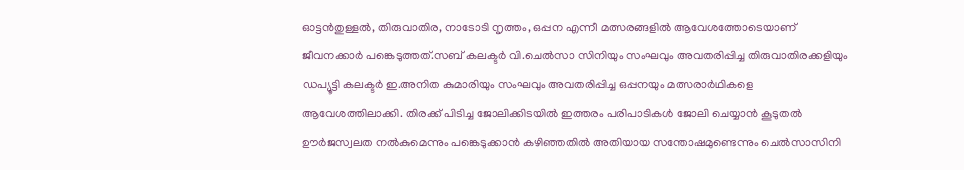ഓട്ടൻതുള്ളൽ, തിരുവാതിര, നാടോടി നൃത്തം, ഒപ്പന എന്നീ മത്സരങ്ങളിൽ ആവേശത്തോടെയാണ് ജീവനക്കാർ പങ്കെടുത്തത്.സബ് കലക്ടർ വി.ചെൽസാ സിനിയും സംഘവും അവതരിപ്പിച്ച തിരുവാതിരക്കളിയും ഡപ്യൂട്ടി കലക്ടർ ഇ.അനിത കുമാരിയും സംഘവും അവതരിപ്പിച്ച ഒപ്പനയും മത്സരാർഥികളെ ആവേശത്തിലാക്കി. തിരക്ക് പിടിച്ച ജോലിക്കിടയിൽ ഇത്തരം പരിപാടികൾ ജോലി ചെയ്യാൻ കൂടുതൽ ഊർജസ്വലത നൽകുമെന്നും പങ്കെടുക്കാൻ കഴിഞ്ഞതിൽ അതിയായ സന്തോഷമുണ്ടെന്നും ചെൽസാസിനി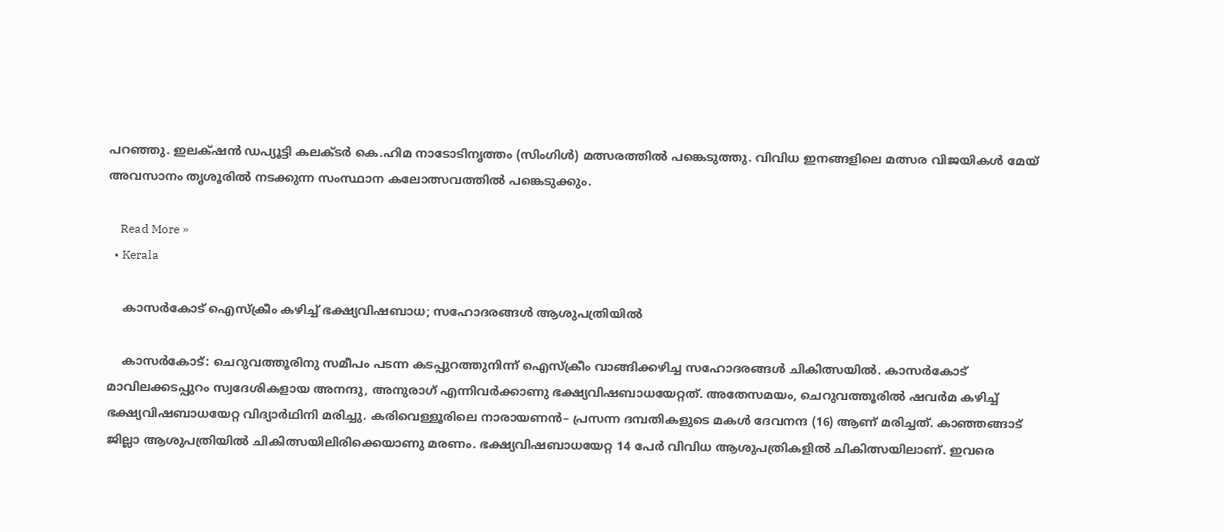പറഞ്ഞു. ഇലക്‌ഷൻ ഡപ്യൂട്ടി കലക്ടർ കെ.ഹിമ നാടോടിനൃത്തം (സിംഗിൾ) മത്സരത്തിൽ പങ്കെടുത്തു. വിവിധ ഇനങ്ങളിലെ മത്സര വിജയികൾ മേയ് അവസാനം തൃശൂരിൽ നടക്കുന്ന സംസ്ഥാന കലോത്സവത്തിൽ പങ്കെടുക്കും.

    Read More »
  • Kerala

    കാസർകോട് ഐസ്ക്രീം കഴിച്ച് ഭക്ഷ്യവിഷബാധ; സഹോദരങ്ങൾ ആശുപത്രിയിൽ

    കാസർകോട്: ചെറുവത്തൂരിനു സമീപം പടന്ന കടപ്പുറത്തുനിന്ന് ഐസ്ക്രീം വാങ്ങിക്കഴിച്ച സഹോദരങ്ങൾ ചികിത്സയിൽ. കാസർകോട് മാവിലക്കടപ്പുറം സ്വദേശികളായ അനന്ദു, അനുരാഗ് എന്നിവർക്കാണു ഭക്ഷ്യവിഷബാധയേറ്റത്. അതേസമയം, ചെറുവത്തൂരിൽ ഷവർമ കഴിച്ച് ഭക്ഷ്യവിഷബാധയേറ്റ വിദ്യാർഥിനി മരിച്ചു. കരിവെള്ളൂരിലെ നാരായണൻ– പ്രസന്ന ദമ്പതികളുടെ മകൾ ദേവനന്ദ (16) ആണ് മരിച്ചത്. കാഞ്ഞങ്ങാട് ജില്ലാ ആശുപത്രിയിൽ ചികിത്സയിലിരിക്കെയാണു മരണം. ഭക്ഷ്യവിഷബാധയേറ്റ 14 പേർ വിവിധ ആശുപത്രികളിൽ ചികിത്സയിലാണ്. ഇവരെ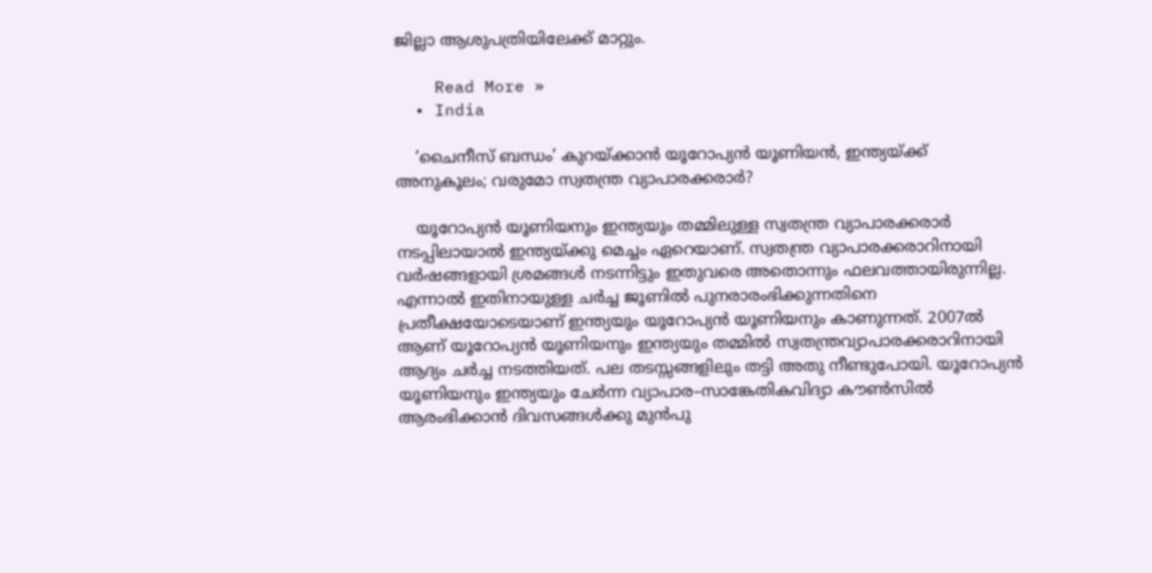ജില്ലാ ആശുപത്രിയിലേക്ക് മാറ്റും.

    Read More »
  • India

    ‘ചൈനീസ് ബന്ധം’ കുറയ്ക്കാൻ യൂറോപ്യൻ യൂണിയൻ, ഇന്ത്യയ്ക്ക് അനുകൂലം; വരുമോ സ്വതന്ത്ര വ്യാപാരക്കരാർ?

    യൂറോപ്യൻ യൂണിയനും ഇന്ത്യയും തമ്മിലുള്ള സ്വതന്ത്ര വ്യാപാരക്കരാർ നടപ്പിലായാൽ ഇന്ത്യയ്ക്കു മെച്ചം ഏറെയാണ്. സ്വതന്ത്ര വ്യാപാരക്കരാറിനായി വർഷങ്ങളായി ശ്രമങ്ങൾ നടന്നിട്ടും ഇതുവരെ അതൊന്നും ഫലവത്തായിരുന്നില്ല. എന്നാൽ ഇതിനായുള്ള ചർച്ച ജൂണിൽ പുനരാരംഭിക്കുന്നതിനെ പ്രതീക്ഷയോടെയാണ് ഇന്ത്യയും യൂറോപ്യൻ യൂണിയനും കാണുന്നത്. 2007ൽ ആണ് യൂറോപ്യൻ യൂണിയനും ഇന്ത്യയും തമ്മിൽ സ്വതന്ത്രവ്യാപാരക്കരാറിനായി ആദ്യം ചർച്ച നടത്തിയത്. പല തടസ്സങ്ങളിലും തട്ടി അതു നീണ്ടുപോയി. യൂറോപ്യൻ യൂണിയനും ഇന്ത്യയും ചേർന്ന വ്യാപാര–സാങ്കേതികവിദ്യാ കൗൺസിൽ ആരംഭിക്കാൻ ദിവസങ്ങൾക്കു മുൻപു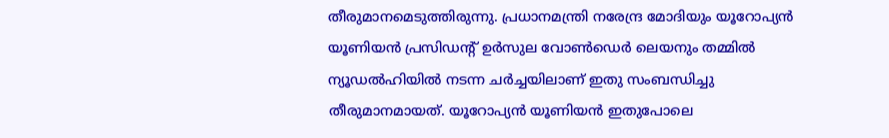തീരുമാനമെടുത്തിരുന്നു. പ്രധാനമന്ത്രി നരേന്ദ്ര മോദിയും യൂറോപ്യൻ യൂണിയൻ പ്രസിഡന്റ് ഉർസുല വോൺഡെർ ലെയനും തമ്മിൽ ന്യൂഡൽഹിയിൽ നടന്ന ചർച്ചയിലാണ് ഇതു സംബന്ധിച്ചു തീരുമാനമായത്. യൂറോപ്യൻ യൂണിയൻ ഇതുപോലെ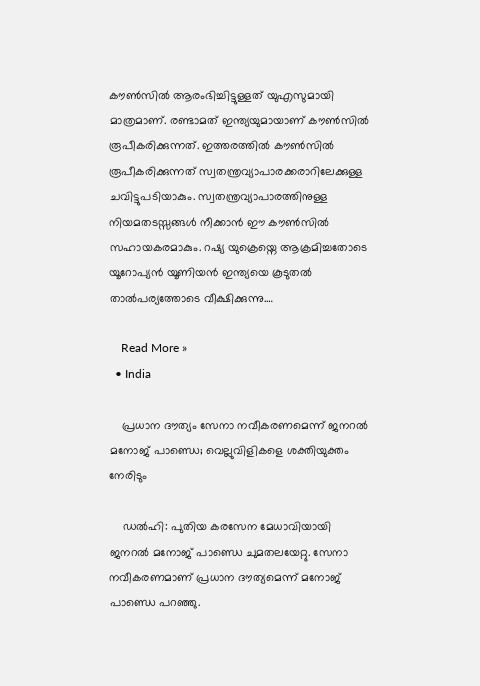കൗൺസിൽ ആരംഭിച്ചിട്ടുള്ളത് യുഎസുമായി മാത്രമാണ്. രണ്ടാമത് ഇന്ത്യയുമായാണ് കൗൺസിൽ രൂപീകരിക്കുന്നത്. ഇത്തരത്തിൽ കൗൺസിൽ രൂപീകരിക്കുന്നത് സ്വതന്ത്രവ്യാപാരക്കരാറിലേക്കുള്ള ചവിട്ടുപടിയാകും. സ്വതന്ത്രവ്യാപാരത്തിനുള്ള നിയമതടസ്സങ്ങൾ നീക്കാൻ ഈ കൗൺസിൽ സഹായകരമാകും. റഷ്യ യുക്രെയ്നെ ആക്രമിച്ചതോടെ യൂറോപ്യൻ യൂണിയൻ ഇന്ത്യയെ കൂടുതൽ താൽപര്യത്തോടെ വീക്ഷിക്കുന്നു.…

    Read More »
  • India

    പ്രധാന ദൗത്യം സേനാ നവീകരണമെന്ന് ജനറല്‍ മനോജ് പാണ്ഡെ; വെല്ലുവിളികളെ ശക്തിയുക്തം നേരിടും

    ഡല്‍ഹി: പുതിയ കരസേന മേധാവിയായി ജനറല്‍ മനോജ് പാണ്ഡെ ചുമതലയേറ്റു. സേനാ നവീകരണമാണ് പ്രധാന ദൗത്യമെന്ന് മനോജ് പാണ്ഡെ പറഞ്ഞു.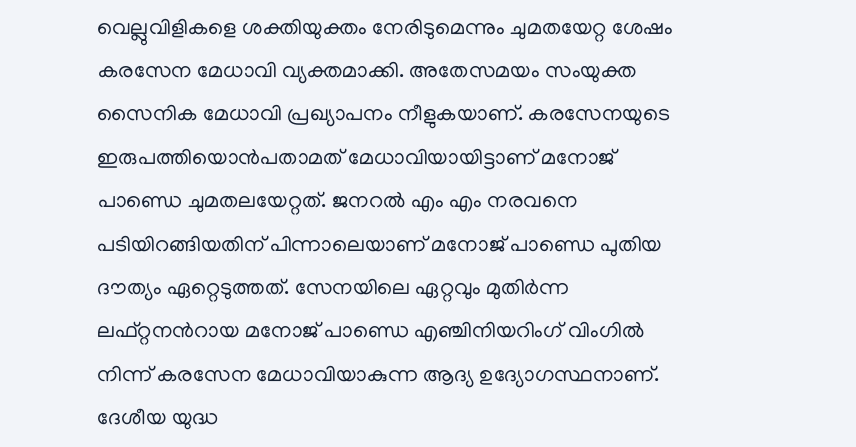വെല്ലുവിളികളെ ശക്തിയുക്തം നേരിടുമെന്നും ചുമതയേറ്റ ശേഷം കരസേന മേധാവി വ്യക്തമാക്കി. അതേസമയം സംയുക്ത സൈനിക മേധാവി പ്രഖ്യാപനം നീളുകയാണ്. കരസേനയുടെ ഇരുപത്തിയൊന്‍പതാമത് മേധാവിയായിട്ടാണ് മനോജ് പാണ്ഡെ ചുമതലയേറ്റത്. ജനറല്‍ എം എം നരവനെ പടിയിറങ്ങിയതിന് പിന്നാലെയാണ് മനോജ് പാണ്ഡെ പുതിയ ദൗത്യം ഏറ്റെടുത്തത്. സേനയിലെ ഏറ്റവും മുതിര്‍ന്ന ലഫ്റ്റനന്‍റായ മനോജ് പാണ്ഡെ എഞ്ചിനിയറിംഗ് വിംഗില്‍ നിന്ന് കരസേന മേധാവിയാകുന്ന ആദ്യ ഉദ്യോഗസ്ഥനാണ്. ദേശീയ യുദ്ധ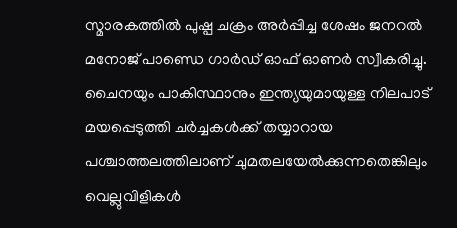സ്മാരകത്തില്‍ പുഷ്പ ചക്രം അര്‍പ്പിച്ച ശേഷം ജനറല്‍ മനോജ് പാണ്ഡെ ഗാര്‍ഡ് ഓഫ് ഓണര്‍ സ്വീകരിച്ചു. ചൈനയും പാകിസ്ഥാനും ഇന്ത്യയുമായുള്ള നിലപാട് മയപ്പെടുത്തി ചര്‍ച്ചകള്‍ക്ക് തയ്യാറായ പശ്ചാത്തലത്തിലാണ് ചുമതലയേല്‍ക്കുന്നതെങ്കിലും വെല്ലുവിളികള്‍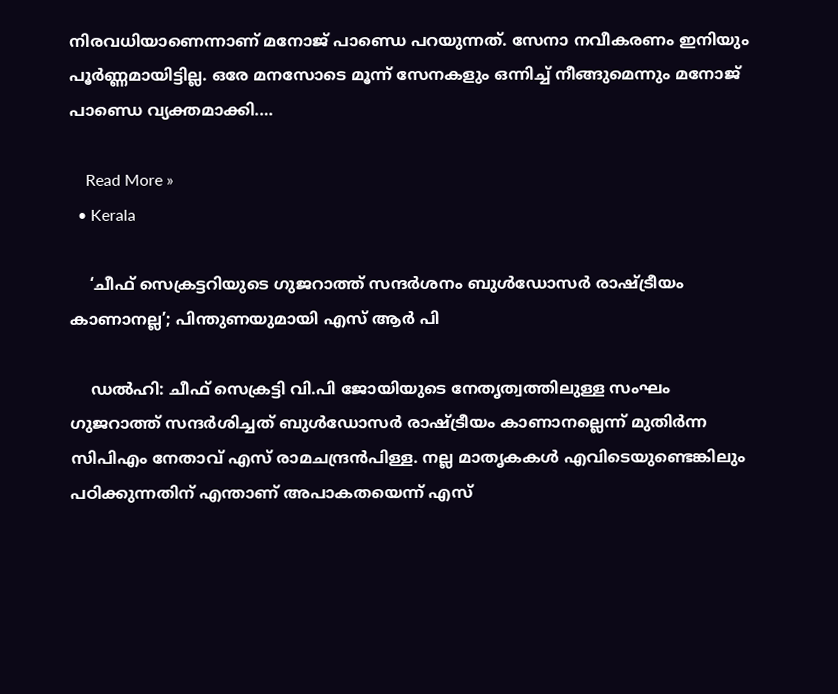നിരവധിയാണെന്നാണ് മനോജ് പാണ്ഡെ പറയുന്നത്. സേനാ നവീകരണം ഇനിയും പൂര്‍ണ്ണമായിട്ടില്ല. ഒരേ മനസോടെ മൂന്ന് സേനകളും ഒന്നിച്ച് നീങ്ങുമെന്നും മനോജ് പാണ്ഡെ വ്യക്തമാക്കി.…

    Read More »
  • Kerala

    ‘ചീഫ് സെക്രട്ടറിയുടെ ഗുജറാത്ത് സന്ദർശനം ബുൾഡോസർ രാഷ്ട്രീയം കാണാനല്ല’; പിന്തുണയുമായി എസ് ആര്‍ പി

    ഡല്‍ഹി: ചീഫ് സെക്രട്ടി വി.പി ജോയിയുടെ നേതൃത്വത്തിലുള്ള സംഘം ഗുജറാത്ത് സന്ദർശിച്ചത് ബുൾഡോസർ രാഷ്ട്രീയം കാണാനല്ലെന്ന് മുതിർന്ന സിപിഎം നേതാവ് എസ് രാമചന്ദ്രൻപിള്ള. നല്ല മാതൃകകൾ എവിടെയുണ്ടെങ്കിലും പഠിക്കുന്നതിന് എന്താണ് അപാകതയെന്ന് എസ്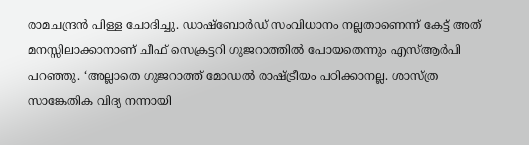രാമചന്ദ്രൻ പിള്ള ചോദിച്ചു. ഡാഷ്ബോർഡ് സംവിധാനം നല്ലതാണെന്ന് കേട്ട് അത് മനസ്സിലാക്കാനാണ് ചീഫ് സെക്രട്ടറി ഗുജറാത്തിൽ പോയതെന്നും എസ്ആർപി പറഞ്ഞു. ‘അല്ലാതെ ഗുജറാത്ത് മോഡൽ രാഷ്ട്രീയം പഠിക്കാനല്ല. ശാസ്ത്ര സാങ്കേതിക വിദ്യ നന്നായി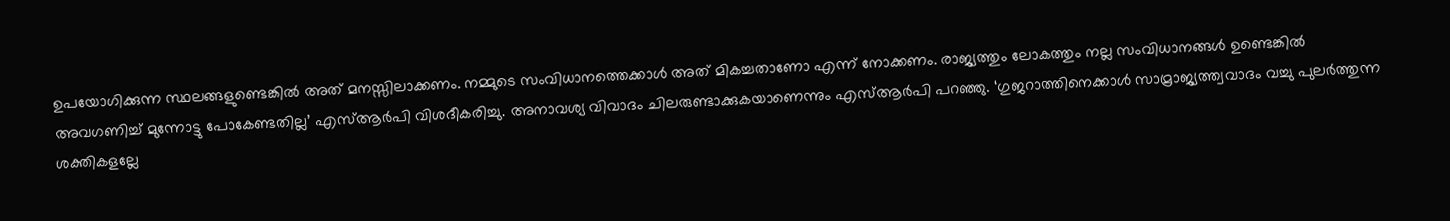ഉപയോഗിക്കുന്ന സ്ഥലങ്ങളുണ്ടെങ്കിൽ അത് മനസ്സിലാക്കണം. നമ്മുടെ സംവിധാനത്തെക്കാൾ അത് മികച്ചതാണോ എന്ന് നോക്കണം. രാജ്യത്തും ലോകത്തും നല്ല സംവിധാനങ്ങൾ ഉണ്ടെങ്കിൽ അവഗണിച്ച് മുന്നോട്ടു പോകേണ്ടതില്ല’ എസ്ആർപി വിശദീകരിച്ചു. അനാവശ്യ വിവാദം ചിലരുണ്ടാക്കുകയാണെന്നും എസ്ആർപി പറഞ്ഞു. ‘ഗുജറാത്തിനെക്കാൾ സാമ്രാജ്യത്ത്വവാദം വച്ചു പുലർത്തുന്ന ശക്തികളല്ലേ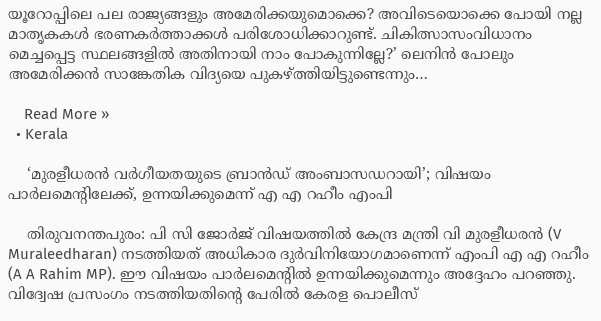യൂറോപ്പിലെ പല രാജ്യങ്ങളും അമേരിക്കയുമൊക്കെ? അവിടെയൊക്കെ പോയി നല്ല മാതൃകകൾ ഭരണകർത്താക്കൾ പരിശോധിക്കാറുണ്ട്. ചികിത്സാസംവിധാനം മെച്ചപ്പെട്ട സ്ഥലങ്ങളിൽ അതിനായി നാം പോകുന്നില്ലേ?’ ലെനിൻ പോലും അമേരിക്കൻ സാങ്കേതിക വിദ്യയെ പുകഴ്ത്തിയിട്ടുണ്ടെന്നും…

    Read More »
  • Kerala

    ‘മുരളീധരന്‍ വർഗീയതയുടെ ബ്രാൻഡ് അംബാസഡറായി’; വിഷയം പാര്‍ലമെന്‍റിലേക്ക്, ഉന്നയിക്കുമെന്ന് എ എ റഹീം എംപി

    തിരുവനന്തപുരം: പി സി ജോര്‍ജ് വിഷയത്തില്‍ കേന്ദ്ര മന്ത്രി വി മുരളീധരൻ (V Muraleedharan) നടത്തിയത് അധികാര ദുർവിനിയോഗമാണെന്ന് എംപി എ എ റഹീം (A A Rahim MP). ഈ വിഷയം പാര്‍ലമെന്‍റില്‍ ഉന്നയിക്കുമെന്നും അദ്ദേഹം പറഞ്ഞു. വിദ്വേഷ പ്രസംഗം നടത്തിയതിന്റെ പേരിൽ കേരള പൊലീസ്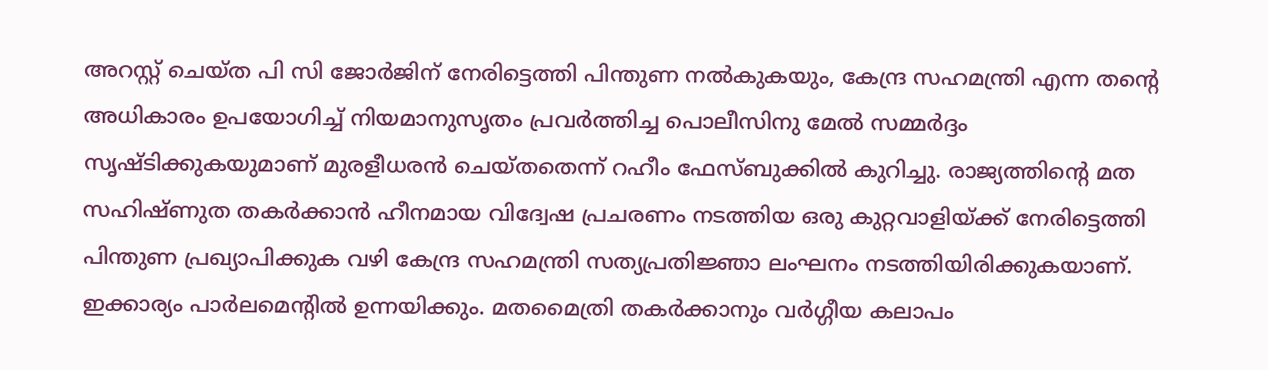അറസ്റ്റ് ചെയ്ത പി സി ജോർജിന് നേരിട്ടെത്തി പിന്തുണ നൽകുകയും, കേന്ദ്ര സഹമന്ത്രി എന്ന തന്റെ അധികാരം ഉപയോഗിച്ച് നിയമാനുസൃതം പ്രവർത്തിച്ച പൊലീസിനു മേൽ സമ്മർദ്ദം സൃഷ്ടിക്കുകയുമാണ് മുരളീധരന്‍ ചെയ്തതെന്ന് റഹീം ഫേസ്ബുക്കില്‍ കുറിച്ചു. രാജ്യത്തിന്റെ മത സഹിഷ്ണുത തകർക്കാൻ ഹീനമായ വിദ്വേഷ പ്രചരണം നടത്തിയ ഒരു കുറ്റവാളിയ്ക്ക് നേരിട്ടെത്തി പിന്തുണ പ്രഖ്യാപിക്കുക വഴി കേന്ദ്ര സഹമന്ത്രി സത്യപ്രതിജ്ഞാ ലംഘനം നടത്തിയിരിക്കുകയാണ്. ഇക്കാര്യം പാർലമെന്റിൽ ഉന്നയിക്കും. മതമൈത്രി തകർക്കാനും വർഗ്ഗീയ കലാപം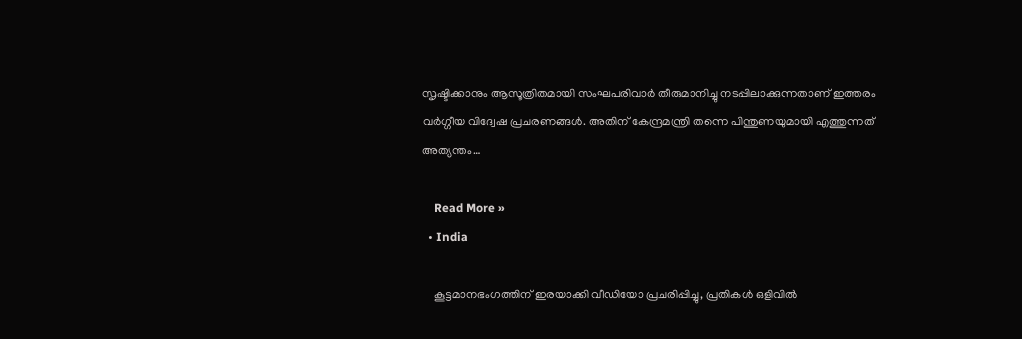സൃഷ്ടിക്കാനും ആസൂത്രിതമായി സംഘപരിവാർ തീരുമാനിച്ചു നടപ്പിലാക്കുന്നതാണ് ഇത്തരം വർഗ്ഗീയ വിദ്വേഷ പ്രചരണങ്ങൾ. അതിന് കേന്ദ്രമന്ത്രി തന്നെ പിന്തുണയുമായി എത്തുന്നത് അത്യന്തം…

    Read More »
  • India

    കൂട്ടമാനഭംഗത്തിന് ഇരയാക്കി വീഡിയോ പ്രചരിപ്പിച്ചു, പ്രതികള്‍ ഒളിവില്‍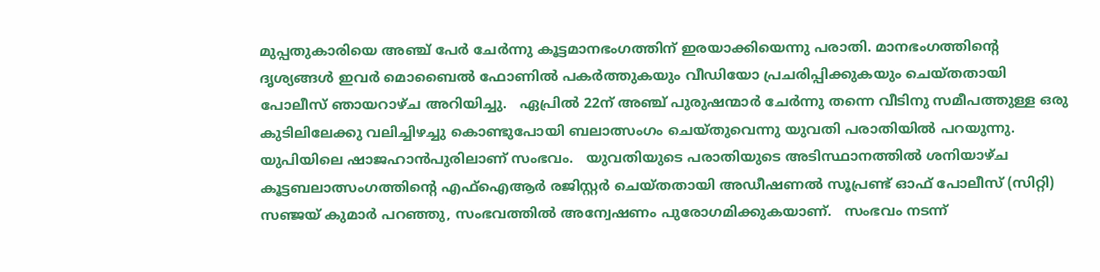മുപ്പതുകാരിയെ അഞ്ച് പേർ ചേർന്നു കൂട്ടമാനഭംഗത്തിന് ഇരയാക്കിയെന്നു പരാതി. മാനഭംഗത്തിന്‍റെ ദൃശ്യങ്ങൾ ഇവർ മൊബൈൽ ഫോണിൽ പകർത്തുകയും വീഡിയോ പ്രചരിപ്പിക്കുകയും ചെയ്തതായി പോലീസ് ഞായറാഴ്ച അറിയിച്ചു.   ഏപ്രിൽ 22ന് അഞ്ച് പുരുഷന്മാർ ചേർന്നു തന്നെ വീടിനു സമീപത്തുള്ള ഒരു കുടിലിലേക്കു വലിച്ചിഴച്ചു കൊണ്ടുപോയി ബലാത്സംഗം ചെയ്തുവെന്നു യുവതി പരാതിയിൽ പറയുന്നു. യുപിയിലെ ഷാജഹാൻപുരിലാണ് സംഭവം.   യുവതിയുടെ പരാതിയുടെ അടിസ്ഥാനത്തിൽ ശനിയാഴ്ച കൂട്ടബലാത്സംഗത്തിന്‍റെ എഫ്ഐആർ രജിസ്റ്റർ ചെയ്തതായി അഡീഷണൽ സൂപ്രണ്ട് ഓഫ് പോലീസ് (സിറ്റി) സഞ്ജയ് കുമാർ പറഞ്ഞു, സംഭവത്തിൽ അന്വേഷണം പുരോഗമിക്കുകയാണ്.   സംഭവം നടന്ന്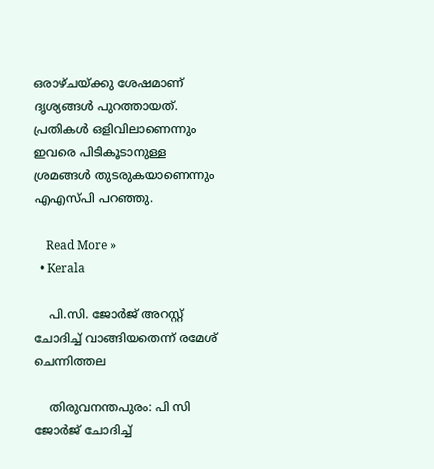ഒരാഴ്ചയ്ക്കു ശേഷമാണ് ദൃശ്യങ്ങൾ പുറത്തായത്. പ്രതികൾ ഒളിവിലാണെന്നും ഇവരെ പിടികൂടാനുള്ള ശ്രമങ്ങൾ തുടരുകയാണെന്നും എഎസ്പി പറഞ്ഞു.

    Read More »
  • Kerala

    പി.സി. ജോർജ് അറസ്റ്റ് ചോദിച്ച് വാങ്ങിയതെന്ന് രമേശ് ചെന്നിത്തല

    തിരുവനന്തപുരം: പി സി ജോർജ് ചോദിച്ച്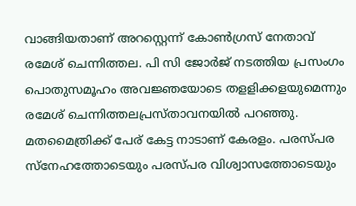വാങ്ങിയതാണ് അറസ്റ്റെന്ന് കോൺഗ്രസ് നേതാവ് രമേശ് ചെന്നിത്തല. പി സി ജോർജ് നടത്തിയ പ്രസംഗം പൊതുസമൂഹം അവജ്ഞയോടെ തളളിക്കളയുമെന്നും രമേശ് ചെന്നിത്തലപ്രസ്താവനയില്‍ പറഞ്ഞു. മതമൈത്രിക്ക് പേര് കേട്ട നാടാണ് കേരളം. പരസ്പര സ്നേഹത്തോടെയും പരസ്പര വിശ്വാസത്തോടെയും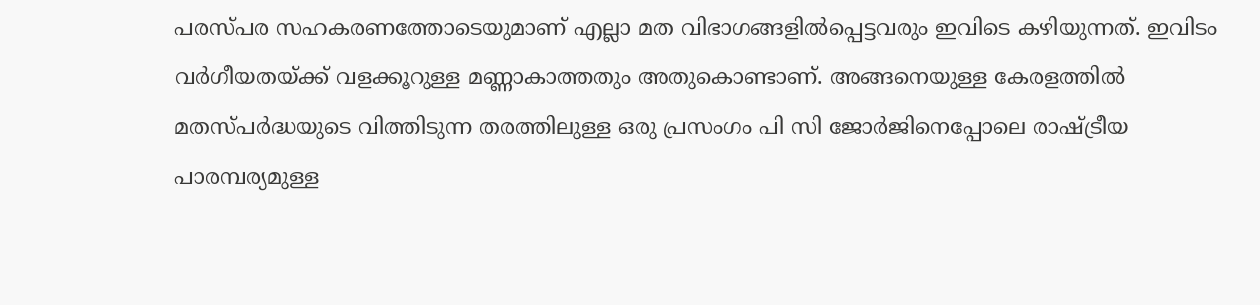പരസ്പര സഹകരണത്തോടെയുമാണ് എല്ലാ മത വിഭാഗങ്ങളിൽപ്പെട്ടവരും ഇവിടെ കഴിയുന്നത്. ഇവിടം വർഗീയതയ്ക്ക് വളക്കൂറുള്ള മണ്ണാകാത്തതും അതുകൊണ്ടാണ്. അങ്ങനെയുള്ള കേരളത്തിൽ മതസ്പർദ്ധയുടെ വിത്തിടുന്ന തരത്തിലുള്ള ഒരു പ്രസംഗം പി സി ജോർജിനെപ്പോലെ രാഷ്ട്രീയ പാരമ്പര്യമുള്ള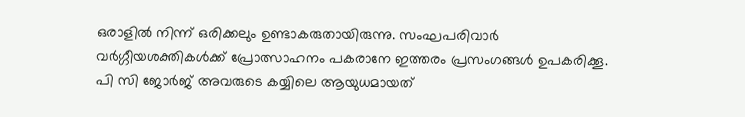ഒരാളിൽ നിന്ന് ഒരിക്കലും ഉണ്ടാകരുതായിരുന്നു. സംഘപരിവാർ വർഗ്ഗീയശക്തികൾക്ക് പ്രോത്സാഹനം പകരാനേ ഇത്തരം പ്രസംഗങ്ങൾ ഉപകരിക്കൂ. പി സി ജോർജ് അവരുടെ കയ്യിലെ ആയുധമായത്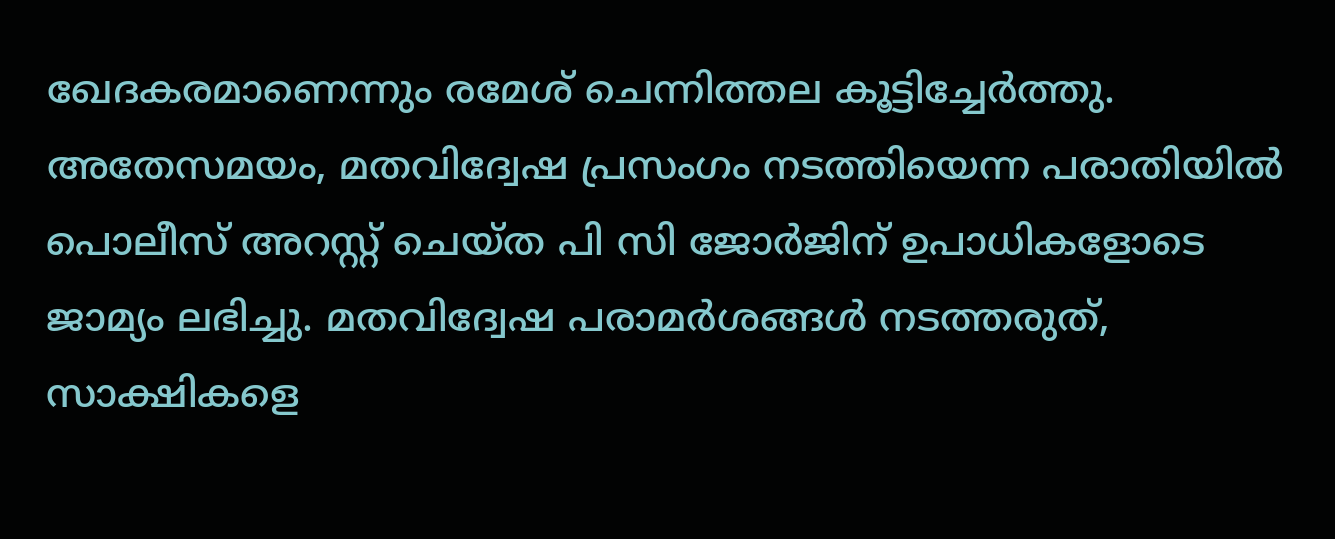ഖേദകരമാണെന്നും രമേശ് ചെന്നിത്തല കൂട്ടിച്ചേര്‍ത്തു. അതേസമയം, മതവിദ്വേഷ പ്രസംഗം നടത്തിയെന്ന പരാതിയില്‍ പൊലീസ് അറസ്റ്റ് ചെയ്ത പി സി ജോര്‍ജിന് ഉപാധികളോടെ ജാമ്യം ലഭിച്ചു. മതവിദ്വേഷ പരാമർശങ്ങൾ നടത്തരുത്, സാക്ഷികളെ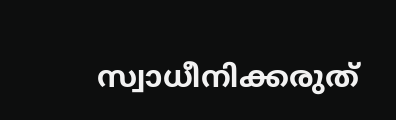സ്വാധീനിക്കരുത്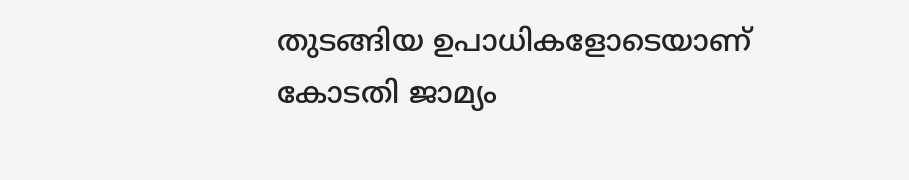തുടങ്ങിയ ഉപാധികളോടെയാണ് കോടതി ജാമ്യം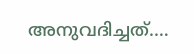അനുവദിച്ചത്.…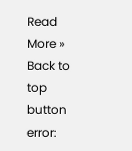Read More »
Back to top button
error: